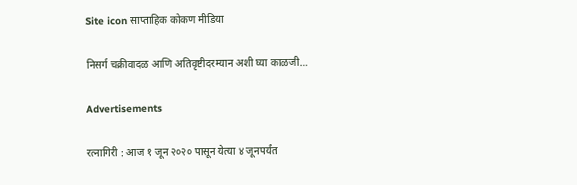Site icon साप्ताहिक कोकण मीडिया

निसर्ग चक्रीवादळ आणि अतिवृष्टीदरम्यान अशी घ्या काळजी…

Advertisements

रत्नागिरी : आज १ जून २०२० पासून येत्या ४ जूनपर्यंत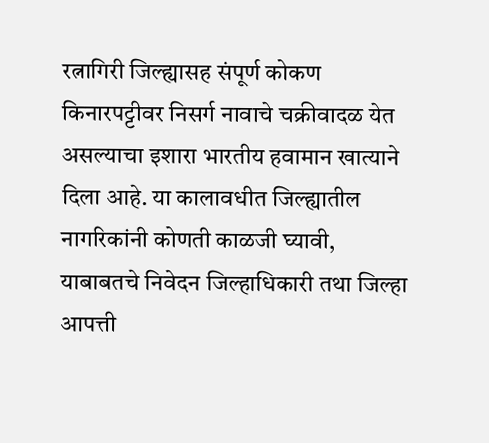रत्नागिरी जिल्ह्यासह संपूर्ण कोकण किनारपट्टीवर निसर्ग नावाचे चक्रीवादळ येत असल्याचा इशारा भारतीय हवामान खात्याने दिला आहे. या कालावधीत जिल्ह्यातील नागरिकांनी कोणती काळजी घ्यावी, याबाबतचे निवेदन जिल्हाधिकारी तथा जिल्हा आपत्ती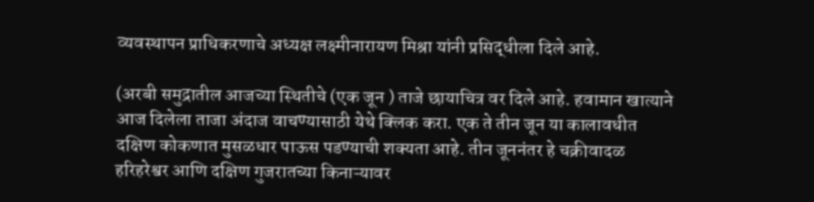व्यवस्थापन प्राधिकरणाचे अध्यक्ष लक्ष्मीनारायण मिश्रा यांनी प्रसिद्धीला दिले आहे.

(अरबी समुद्रातील आजच्या स्थितीचे (एक जून ) ताजे छायाचित्र वर दिले आहे. हवामान खात्याने आज दिलेला ताजा अंदाज वाचण्यासाठी येथे क्लिक करा. एक ते तीन जून या कालावधीत दक्षिण कोकणात मुसळधार पाऊस पडण्याची शक्यता आहे. तीन जूननंतर हे चक्रीवादळ हरिहरेश्वर आणि दक्षिण गुजरातच्या किनाऱ्यावर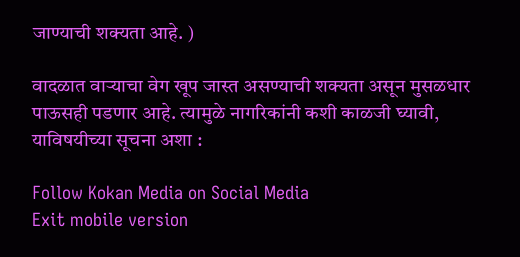जाण्याची शक्यता आहे. )

वादळात वाऱ्याचा वेग खूप जास्त असण्याची शक्यता असून मुसळधार पाऊसही पडणार आहे. त्यामुळे नागरिकांनी कशी काळजी घ्यावी, याविषयीच्या सूचना अशा :

Follow Kokan Media on Social Media
Exit mobile version